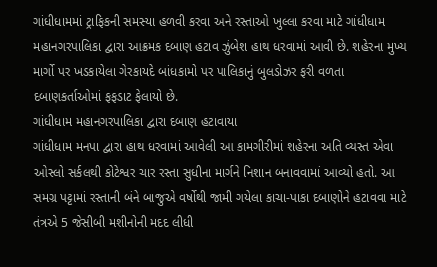ગાંધીધામમાં ટ્રાફિકની સમસ્યા હળવી કરવા અને રસ્તાઓ ખુલ્લા કરવા માટે ગાંધીધામ મહાનગરપાલિકા દ્વારા આક્રમક દબાણ હટાવ ઝુંબેશ હાથ ધરવામાં આવી છે. શહેરના મુખ્ય માર્ગો પર ખડકાયેલા ગેરકાયદે બાંધકામો પર પાલિકાનું બુલડોઝર ફરી વળતા દબાણકર્તાઓમાં ફફડાટ ફેલાયો છે.
ગાંધીધામ મહાનગરપાલિકા દ્વારા દબાણ હટાવાયા
ગાંધીધામ મનપા દ્વારા હાથ ધરવામાં આવેલી આ કામગીરીમાં શહેરના અતિ વ્યસ્ત એવા ઓસ્લો સર્કલથી કોટેશ્વર ચાર રસ્તા સુધીના માર્ગને નિશાન બનાવવામાં આવ્યો હતો. આ સમગ્ર પટ્ટામાં રસ્તાની બંને બાજુએ વર્ષોથી જામી ગયેલા કાચા-પાકા દબાણોને હટાવવા માટે તંત્રએ 5 જેસીબી મશીનોની મદદ લીધી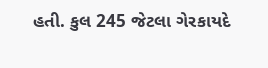હતી. કુલ 245 જેટલા ગેરકાયદે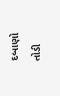દબાણો તોડી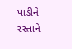પાડીને રસ્તાને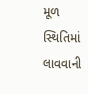મૂળ સ્થિતિમાં લાવવાની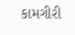કામગીરી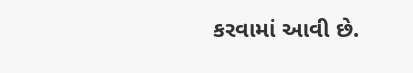કરવામાં આવી છે.